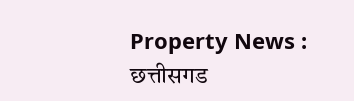Property News : छत्तीसगड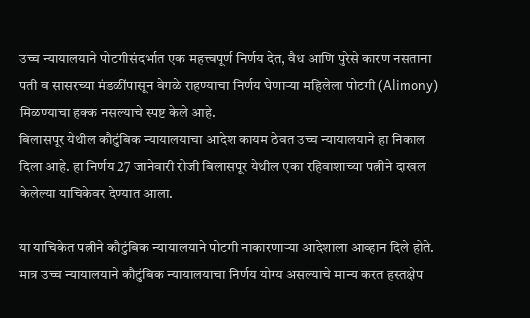उच्च न्यायालयाने पोटगीसंदर्भात एक महत्त्वपूर्ण निर्णय देत, वैध आणि पुरेसे कारण नसताना पती व सासरच्या मंडळींपासून वेगळे राहण्याचा निर्णय घेणाऱ्या महिलेला पोटगी (Alimony) मिळण्याचा हक्क नसल्याचे स्पष्ट केले आहे.
बिलासपूर येथील कौटुंबिक न्यायालयाचा आदेश कायम ठेवत उच्च न्यायालयाने हा निकाल दिला आहे. हा निर्णय 27 जानेवारी रोजी बिलासपूर येथील एका रहिवाशाच्या पत्नीने दाखल केलेल्या याचिकेवर देण्यात आला.

या याचिकेत पत्नीने कौटुंबिक न्यायालयाने पोटगी नाकारणाऱ्या आदेशाला आव्हान दिले होते. मात्र उच्च न्यायालयाने कौटुंबिक न्यायालयाचा निर्णय योग्य असल्याचे मान्य करत हस्तक्षेप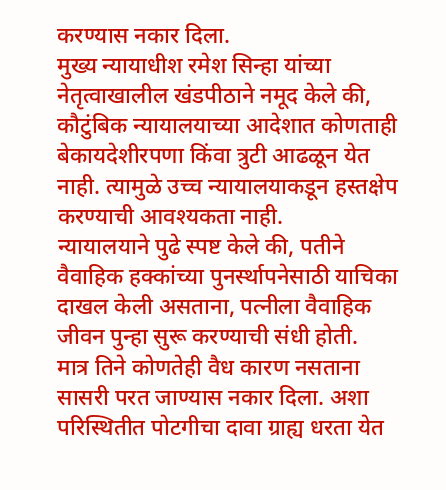करण्यास नकार दिला.
मुख्य न्यायाधीश रमेश सिन्हा यांच्या नेतृत्वाखालील खंडपीठाने नमूद केले की, कौटुंबिक न्यायालयाच्या आदेशात कोणताही बेकायदेशीरपणा किंवा त्रुटी आढळून येत नाही. त्यामुळे उच्च न्यायालयाकडून हस्तक्षेप करण्याची आवश्यकता नाही.
न्यायालयाने पुढे स्पष्ट केले की, पतीने वैवाहिक हक्कांच्या पुनर्स्थापनेसाठी याचिका दाखल केली असताना, पत्नीला वैवाहिक जीवन पुन्हा सुरू करण्याची संधी होती.
मात्र तिने कोणतेही वैध कारण नसताना सासरी परत जाण्यास नकार दिला. अशा परिस्थितीत पोटगीचा दावा ग्राह्य धरता येत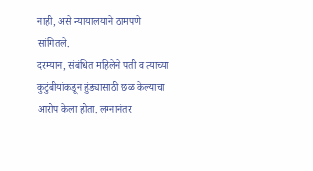नाही, असे न्यायालयाने ठामपणे सांगितले.
दरम्यान, संबंधित महिलेने पती व त्याच्या कुटुंबीयांकडून हुंड्यासाठी छळ केल्याचा आरोप केला होता. लग्नानंतर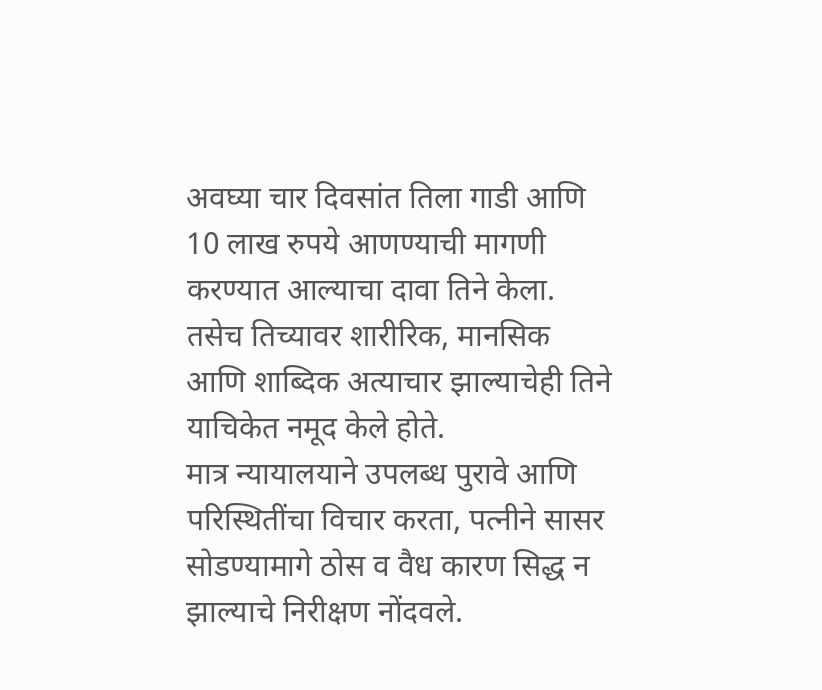अवघ्या चार दिवसांत तिला गाडी आणि 10 लाख रुपये आणण्याची मागणी करण्यात आल्याचा दावा तिने केला. तसेच तिच्यावर शारीरिक, मानसिक आणि शाब्दिक अत्याचार झाल्याचेही तिने याचिकेत नमूद केले होते.
मात्र न्यायालयाने उपलब्ध पुरावे आणि परिस्थितींचा विचार करता, पत्नीने सासर सोडण्यामागे ठोस व वैध कारण सिद्ध न झाल्याचे निरीक्षण नोंदवले.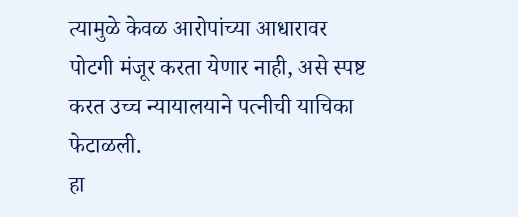त्यामुळे केवळ आरोपांच्या आधारावर पोटगी मंजूर करता येणार नाही, असे स्पष्ट करत उच्च न्यायालयाने पत्नीची याचिका फेटाळली.
हा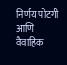निर्णय पोटगी आणि वैवाहिक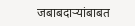जबाबदाऱ्यांबाबत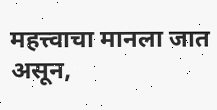महत्त्वाचा मानला जात असून,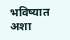भविष्यात अशा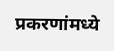प्रकरणांमध्ये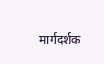मार्गदर्शक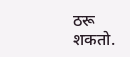ठरू शकतो.